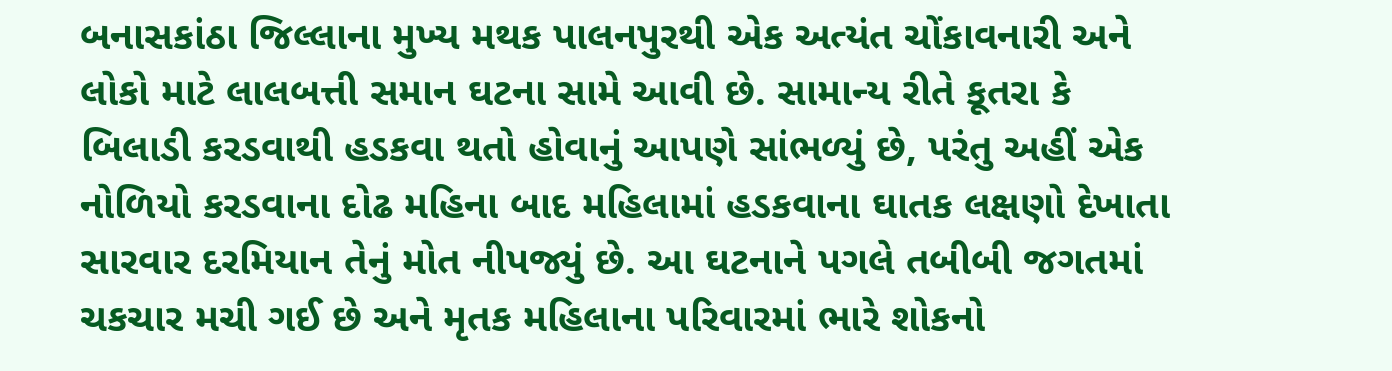બનાસકાંઠા જિલ્લાના મુખ્ય મથક પાલનપુરથી એક અત્યંત ચોંકાવનારી અને લોકો માટે લાલબત્તી સમાન ઘટના સામે આવી છે. સામાન્ય રીતે કૂતરા કે બિલાડી કરડવાથી હડકવા થતો હોવાનું આપણે સાંભળ્યું છે, પરંતુ અહીં એક નોળિયો કરડવાના દોઢ મહિના બાદ મહિલામાં હડકવાના ઘાતક લક્ષણો દેખાતા સારવાર દરમિયાન તેનું મોત નીપજ્યું છે. આ ઘટનાને પગલે તબીબી જગતમાં ચકચાર મચી ગઈ છે અને મૃતક મહિલાના પરિવારમાં ભારે શોકનો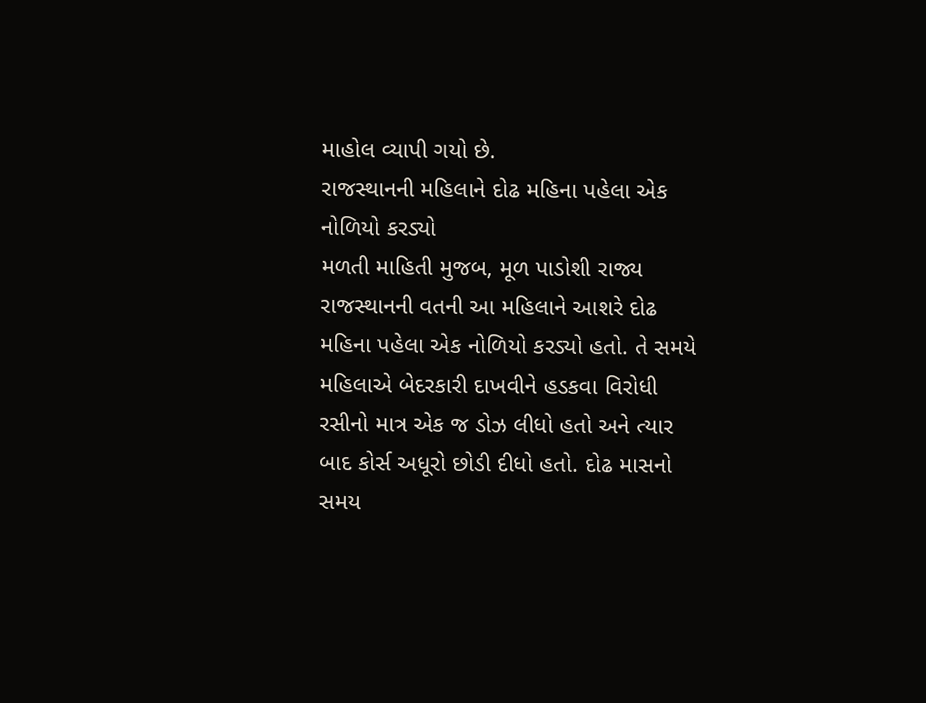માહોલ વ્યાપી ગયો છે.
રાજસ્થાનની મહિલાને દોઢ મહિના પહેલા એક નોળિયો કરડ્યો
મળતી માહિતી મુજબ, મૂળ પાડોશી રાજ્ય રાજસ્થાનની વતની આ મહિલાને આશરે દોઢ મહિના પહેલા એક નોળિયો કરડ્યો હતો. તે સમયે મહિલાએ બેદરકારી દાખવીને હડકવા વિરોધી રસીનો માત્ર એક જ ડોઝ લીધો હતો અને ત્યાર બાદ કોર્સ અધૂરો છોડી દીધો હતો. દોઢ માસનો સમય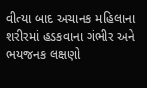વીત્યા બાદ અચાનક મહિલાના શરીરમાં હડકવાના ગંભીર અને ભયજનક લક્ષણો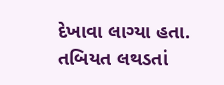દેખાવા લાગ્યા હતા. તબિયત લથડતાં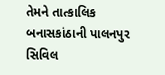તેમને તાત્કાલિક બનાસકાંઠાની પાલનપુર સિવિલ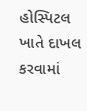હોસ્પિટલ ખાતે દાખલ કરવામાં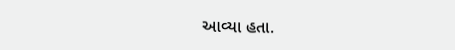આવ્યા હતા.